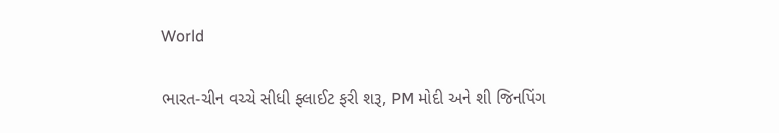World

ભારત-ચીન વચ્ચે સીધી ફ્લાઈટ ફરી શરૂ, PM મોદી અને શી જિનપિંગ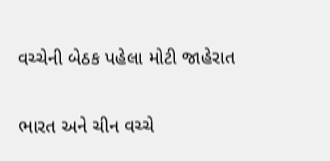વચ્ચેની બેઠક પહેલા મોટી જાહેરાત

ભારત અને ચીન વચ્ચે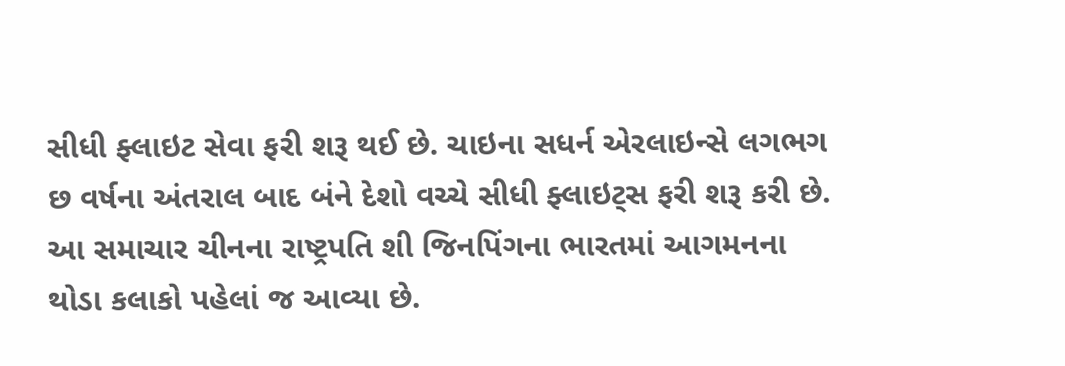સીધી ફ્લાઇટ સેવા ફરી શરૂ થઈ છે. ચાઇના સધર્ન એરલાઇન્સે લગભગ છ વર્ષના અંતરાલ બાદ બંને દેશો વચ્ચે સીધી ફ્લાઇટ્સ ફરી શરૂ કરી છે. આ સમાચાર ચીનના રાષ્ટ્રપતિ શી જિનપિંગના ભારતમાં આગમનના થોડા કલાકો પહેલાં જ આવ્યા છે.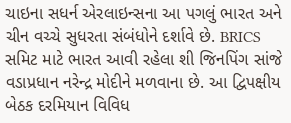ચાઇના સધર્ન એરલાઇન્સના આ પગલું ભારત અને ચીન વચ્ચે સુધરતા સંબંધોને દર્શાવે છે. BRICS સમિટ માટે ભારત આવી રહેલા શી જિનપિંગ સાંજે વડાપ્રધાન નરેન્દ્ર મોદીને મળવાના છે. આ દ્વિપક્ષીય બેઠક દરમિયાન વિવિધ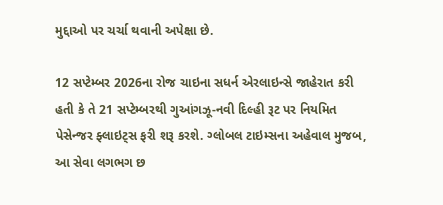મુદ્દાઓ પર ચર્ચા થવાની અપેક્ષા છે.

12 સપ્ટેમ્બર 2026ના રોજ ચાઇના સધર્ન એરલાઇન્સે જાહેરાત કરી હતી કે તે 21 સપ્ટેમ્બરથી ગુઆંગઝૂ-નવી દિલ્હી રૂટ પર નિયમિત પેસેન્જર ફ્લાઇટ્સ ફરી શરૂ કરશે. ગ્લોબલ ટાઇમ્સના અહેવાલ મુજબ, આ સેવા લગભગ છ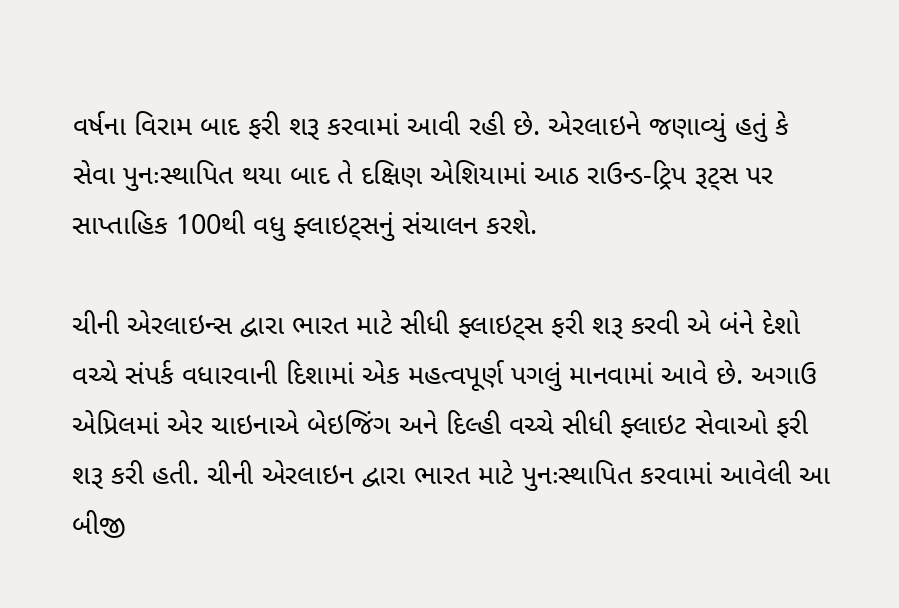વર્ષના વિરામ બાદ ફરી શરૂ કરવામાં આવી રહી છે. એરલાઇને જણાવ્યું હતું કે સેવા પુનઃસ્થાપિત થયા બાદ તે દક્ષિણ એશિયામાં આઠ રાઉન્ડ-ટ્રિપ રૂટ્સ પર સાપ્તાહિક 100થી વધુ ફ્લાઇટ્સનું સંચાલન કરશે.

ચીની એરલાઇન્સ દ્વારા ભારત માટે સીધી ફ્લાઇટ્સ ફરી શરૂ કરવી એ બંને દેશો વચ્ચે સંપર્ક વધારવાની દિશામાં એક મહત્વપૂર્ણ પગલું માનવામાં આવે છે. અગાઉ એપ્રિલમાં એર ચાઇનાએ બેઇજિંગ અને દિલ્હી વચ્ચે સીધી ફ્લાઇટ સેવાઓ ફરી શરૂ કરી હતી. ચીની એરલાઇન દ્વારા ભારત માટે પુનઃસ્થાપિત કરવામાં આવેલી આ બીજી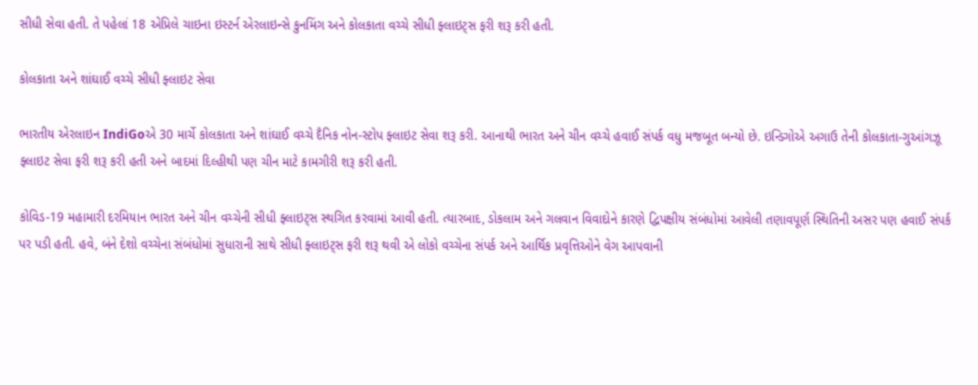સીધી સેવા હતી. તે પહેલાં 18 એપ્રિલે ચાઇના ઇસ્ટર્ન એરલાઇન્સે કુનમિંગ અને કોલકાતા વચ્ચે સીધી ફ્લાઇટ્સ ફરી શરૂ કરી હતી.

કોલકાતા અને શાંઘાઈ વચ્ચે સીધી ફ્લાઇટ સેવા

ભારતીય એરલાઇન IndiGoએ 30 માર્ચે કોલકાતા અને શાંઘાઈ વચ્ચે દૈનિક નોન-સ્ટોપ ફ્લાઇટ સેવા શરૂ કરી. આનાથી ભારત અને ચીન વચ્ચે હવાઈ સંપર્ક વધુ મજબૂત બન્યો છે. ઇન્ડિગોએ અગાઉ તેની કોલકાતા-ગુઆંગઝૂ ફ્લાઇટ સેવા ફરી શરૂ કરી હતી અને બાદમાં દિલ્હીથી પણ ચીન માટે કામગીરી શરૂ કરી હતી.

કોવિડ-19 મહામારી દરમિયાન ભારત અને ચીન વચ્ચેની સીધી ફ્લાઇટ્સ સ્થગિત કરવામાં આવી હતી. ત્યારબાદ, ડોકલામ અને ગલવાન વિવાદોને કારણે દ્વિપક્ષીય સંબંધોમાં આવેલી તણાવપૂર્ણ સ્થિતિની અસર પણ હવાઈ સંપર્ક પર પડી હતી. હવે, બંને દેશો વચ્ચેના સંબંધોમાં સુધારાની સાથે સીધી ફ્લાઇટ્સ ફરી શરૂ થવી એ લોકો વચ્ચેના સંપર્ક અને આર્થિક પ્રવૃત્તિઓને વેગ આપવાની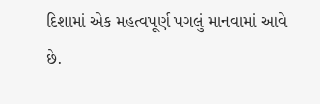દિશામાં એક મહત્વપૂર્ણ પગલું માનવામાં આવે છે.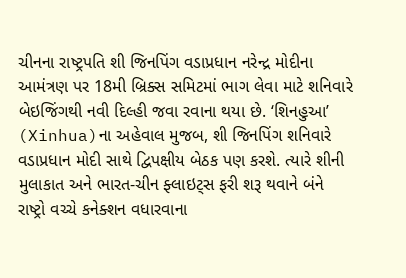ચીનના રાષ્ટ્રપતિ શી જિનપિંગ વડાપ્રધાન નરેન્દ્ર મોદીના આમંત્રણ પર 18મી બ્રિક્સ સમિટમાં ભાગ લેવા માટે શનિવારે બેઇજિંગથી નવી દિલ્હી જવા રવાના થયા છે. ‘શિનહુઆ’ (Xinhua)ના અહેવાલ મુજબ, શી જિનપિંગ શનિવારે વડાપ્રધાન મોદી સાથે દ્વિપક્ષીય બેઠક પણ કરશે. ત્યારે શીની મુલાકાત અને ભારત-ચીન ફ્લાઇટ્સ ફરી શરૂ થવાને બંને રાષ્ટ્રો વચ્ચે કનેક્શન વધારવાના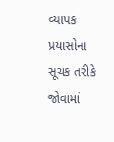વ્યાપક પ્રયાસોના સૂચક તરીકે જોવામાં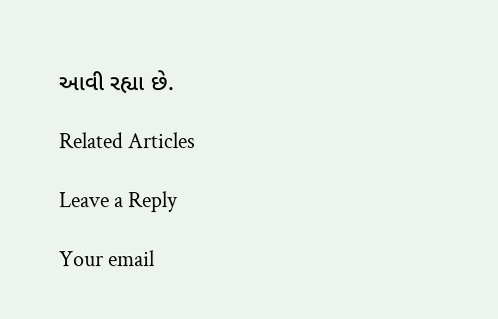આવી રહ્યા છે.

Related Articles

Leave a Reply

Your email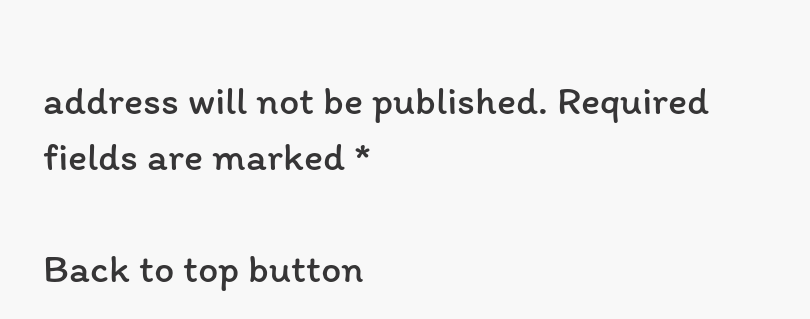address will not be published. Required fields are marked *

Back to top button